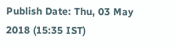Publish Date: Thu, 03 May 2018 (15:35 IST)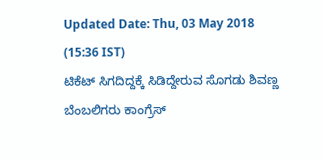Updated Date: Thu, 03 May 2018 (15:36 IST)
ಟಿಕೆಟ್ ಸಿಗದಿದ್ದಕ್ಕೆ ಸಿಡಿದ್ದೇರುವ ಸೊಗಡು ಶಿವಣ್ಣ ಬೆಂಬಲಿಗರು ಕಾಂಗ್ರೆಸ್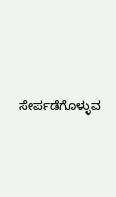ಸೇರ್ಪಡೆಗೊಳ್ಳುವ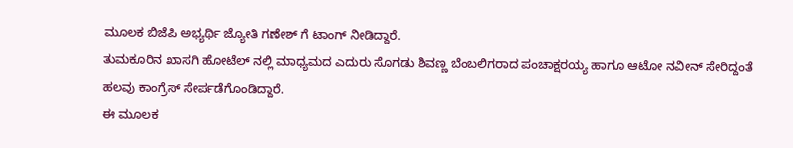ಮೂಲಕ ಬಿಜೆಪಿ ಅಭ್ಯರ್ಥಿ ಜ್ಯೋತಿ ಗಣೇಶ್ ಗೆ ಟಾಂಗ್ ನೀಡಿದ್ದಾರೆ.
ತುಮಕೂರಿನ ಖಾಸಗಿ ಹೋಟೆಲ್ ನಲ್ಲಿ ಮಾಧ್ಯಮದ ಎದುರು ಸೊಗಡು ಶಿವಣ್ಣ ಬೆಂಬಲಿಗರಾದ ಪಂಚಾಕ್ಷರಯ್ಯ ಹಾಗೂ ಆಟೋ ನವೀನ್ ಸೇರಿದ್ದಂತೆ ಹಲವು ಕಾಂಗ್ರೆಸ್ ಸೇರ್ಪಡೆಗೊಂಡಿದ್ದಾರೆ.
ಈ ಮೂಲಕ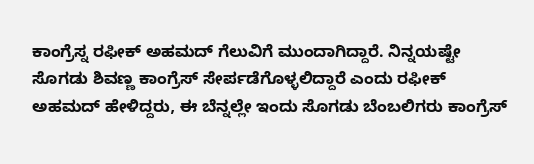ಕಾಂಗ್ರೆಸ್ನ ರಫೀಕ್ ಅಹಮದ್ ಗೆಲುವಿಗೆ ಮುಂದಾಗಿದ್ದಾರೆ. ನಿನ್ನಯಷ್ಟೇ ಸೊಗಡು ಶಿವಣ್ಣ ಕಾಂಗ್ರೆಸ್ ಸೇರ್ಪಡೆಗೊಳ್ಳಲಿದ್ದಾರೆ ಎಂದು ರಫೀಕ್ ಅಹಮದ್ ಹೇಳಿದ್ದರು, ಈ ಬೆನ್ನಲ್ಲೇ ಇಂದು ಸೊಗಡು ಬೆಂಬಲಿಗರು ಕಾಂಗ್ರೆಸ್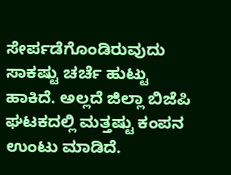ಸೇರ್ಪಡೆಗೊಂಡಿರುವುದು ಸಾಕಷ್ಟು ಚರ್ಚೆ ಹುಟ್ಟು ಹಾಕಿದೆ. ಅಲ್ಲದೆ ಜಿಲ್ಲಾ ಬಿಜೆಪಿ ಘಟಕದಲ್ಲಿ ಮತ್ತಷ್ಟು ಕಂಪನ ಉಂಟು ಮಾಡಿದೆ.